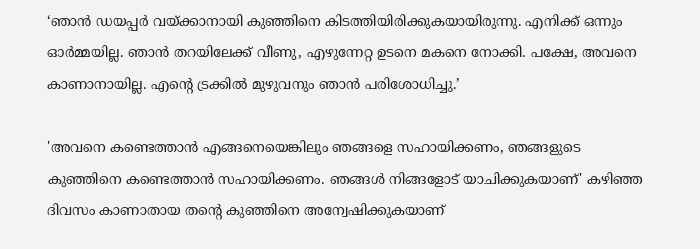‘ഞാൻ ഡയപ്പർ വയ്ക്കാനായി കുഞ്ഞിനെ കിടത്തിയിരിക്കുകയായിരുന്നു. എനിക്ക് ഒന്നും ഓർമ്മയില്ല. ഞാൻ തറയിലേക്ക് വീണു, എഴുന്നേറ്റ ഉടനെ മകനെ നോക്കി. പക്ഷേ, അവനെ കാണാനായില്ല. എന്റെ ട്രക്കിൽ മുഴുവനും ഞാൻ പരിശോധിച്ചു.’

'അവനെ കണ്ടെത്താൻ എങ്ങനെയെങ്കിലും ഞങ്ങളെ സഹായിക്കണം, ഞങ്ങളുടെ കുഞ്ഞിനെ കണ്ടെത്താൻ സഹായിക്കണം. ഞങ്ങൾ നിങ്ങളോട് യാചിക്കുകയാണ്' കഴിഞ്ഞ ദിവസം കാണാതായ തന്റെ കുഞ്ഞിനെ അന്വേഷിക്കുകയാണ്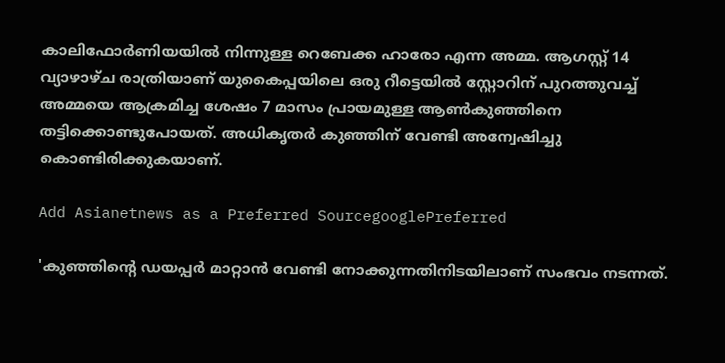കാലിഫോർണിയയിൽ നിന്നുള്ള റെബേക്ക ഹാരോ എന്ന അമ്മ. ആഗസ്റ്റ് 14 വ്യാഴാഴ്ച രാത്രിയാണ് യുകൈപ്പയിലെ ഒരു റീട്ടെയിൽ സ്റ്റോറിന് പുറത്തുവച്ച് അമ്മയെ ആക്രമിച്ച ശേഷം 7 മാസം പ്രായമുള്ള ആൺകുഞ്ഞിനെ തട്ടിക്കൊണ്ടുപോയത്. അധികൃതർ കുഞ്ഞിന് വേണ്ടി അന്വേഷിച്ചു കൊണ്ടിരിക്കുകയാണ്.

Add Asianetnews as a Preferred SourcegooglePreferred

'കുഞ്ഞിന്റെ ഡയപ്പർ മാറ്റാൻ വേണ്ടി നോക്കുന്നതിനിടയിലാണ് സംഭവം നടന്നത്.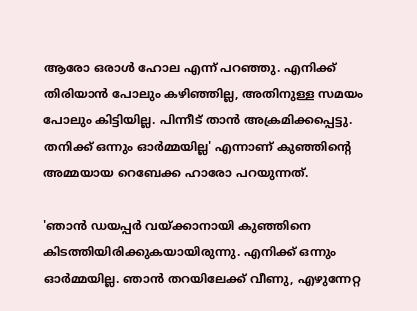ആരോ ഒരാൾ ഹോല എന്ന് പറഞ്ഞു. എനിക്ക് തിരിയാൻ പോലും കഴിഞ്ഞില്ല, അതിനുള്ള സമയം പോലും കിട്ടിയില്ല. പിന്നീട് താൻ അക്രമിക്കപ്പെട്ടു. തനിക്ക് ഒന്നും ഓർമ്മയില്ല' എന്നാണ് കുഞ്ഞിന്റെ അമ്മയായ റെബേക്ക ഹാരോ പറയുന്നത്.

'ഞാൻ ഡയപ്പർ വയ്ക്കാനായി കുഞ്ഞിനെ കിടത്തിയിരിക്കുകയായിരുന്നു. എനിക്ക് ഒന്നും ഓർമ്മയില്ല. ഞാൻ തറയിലേക്ക് വീണു, എഴുന്നേറ്റ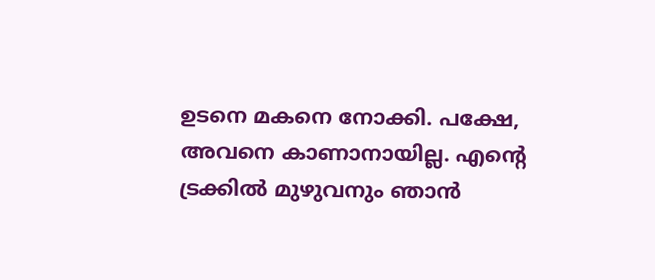ഉടനെ മകനെ നോക്കി. പക്ഷേ, അവനെ കാണാനായില്ല. എന്റെ ട്രക്കിൽ മുഴുവനും ഞാൻ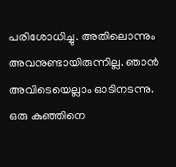പരിശോധിച്ചു. അതിലൊന്നും അവനുണ്ടായിരുന്നില്ല. ഞാൻ അവിടെയെല്ലാം ഓടിനടന്നു. ഒരു കുഞ്ഞിനെ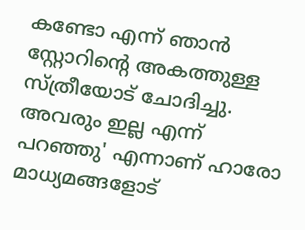കണ്ടോ എന്ന് ഞാൻ സ്റ്റോറിന്റെ അകത്തുള്ള സ്ത്രീയോട് ചോദിച്ചു. അവരും ഇല്ല എന്ന് പറഞ്ഞു' എന്നാണ് ഹാരോ മാധ്യമങ്ങളോട്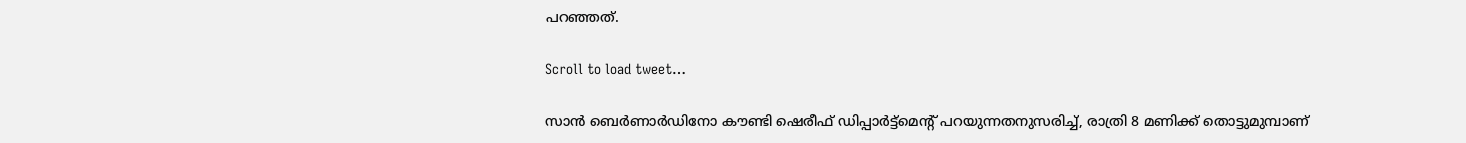പറഞ്ഞത്.

Scroll to load tweet…

സാൻ ബെർണാർഡിനോ കൗണ്ടി ഷെരീഫ് ഡിപ്പാർട്ട്‌മെന്റ് പറയുന്നതനുസരിച്ച്, രാത്രി 8 മണിക്ക് തൊട്ടുമുമ്പാണ്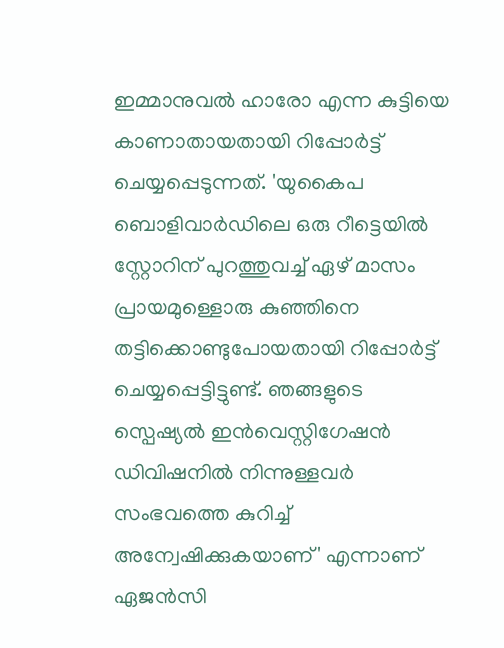ഇമ്മാനുവൽ ഹാരോ എന്ന കുട്ടിയെ കാണാതായതായി റിപ്പോർട്ട് ചെയ്യപ്പെടുന്നത്. 'യുകൈപ ബൊളിവാർഡിലെ ഒരു റീട്ടെയിൽ സ്റ്റോറിന് പുറത്തുവച്ച് ഏഴ് മാസം പ്രായമുള്ളൊരു കുഞ്ഞിനെ തട്ടിക്കൊണ്ടുപോയതായി റിപ്പോർട്ട് ചെയ്യപ്പെട്ടിട്ടുണ്ട്. ഞങ്ങളുടെ സ്പെഷ്യൽ ഇൻവെസ്റ്റിഗേഷൻ ഡിവിഷനിൽ നിന്നുള്ളവർ സംഭവത്തെ കുറിച്ച് അന്വേഷിക്കുകയാണ്' എന്നാണ് ഏജൻസി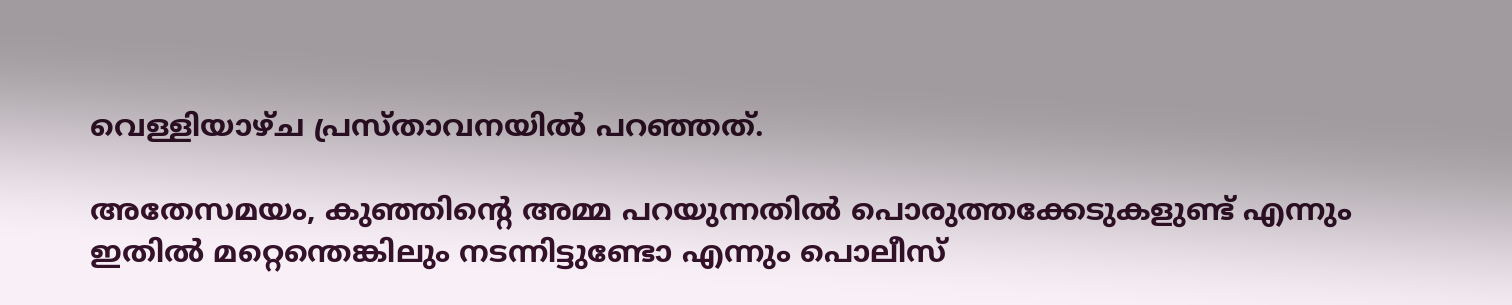വെള്ളിയാഴ്ച പ്രസ്താവനയിൽ പറഞ്ഞത്.

അതേസമയം, കുഞ്ഞിന്റെ അമ്മ പറയുന്നതിൽ പൊരുത്തക്കേടുകളുണ്ട് എന്നും ഇതിൽ മറ്റെന്തെങ്കിലും നടന്നിട്ടുണ്ടോ എന്നും പൊലീസ്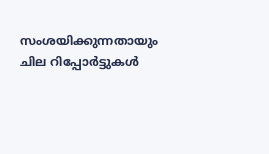സംശയിക്കുന്നതായും ചില റിപ്പോർട്ടുകൾ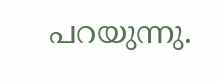പറയുന്നു.